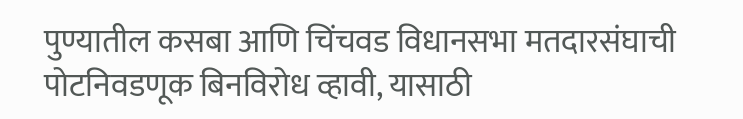पुण्यातील कसबा आणि चिंचवड विधानसभा मतदारसंघाची पोटनिवडणूक बिनविरोध व्हावी, यासाठी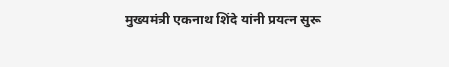मुख्यमंत्री एकनाथ शिंदे यांनी प्रयत्न सुरू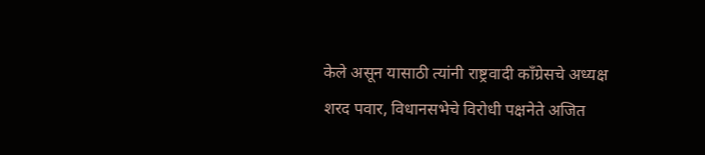केले असून यासाठी त्यांनी राष्ट्रवादी काँग्रेसचे अध्यक्ष शरद पवार, विधानसभेचे विरोधी पक्षनेते अजित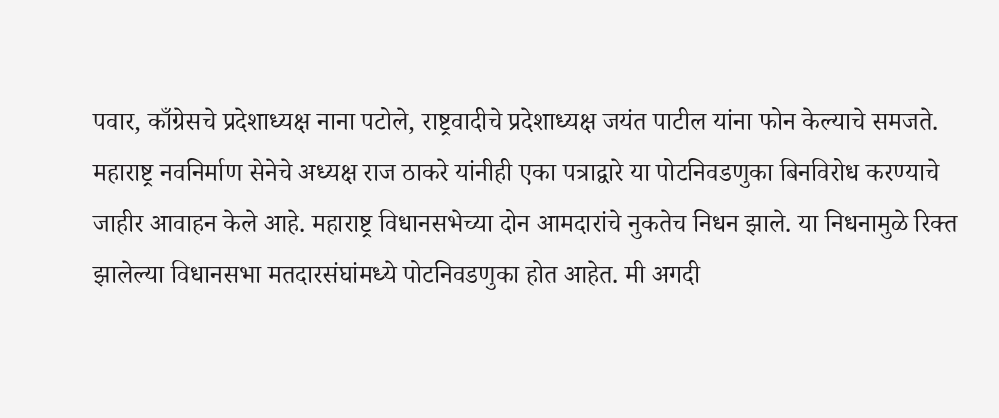पवार, काँग्रेसचे प्रदेशाध्यक्ष नाना पटोले, राष्ट्रवादीचे प्रदेशाध्यक्ष जयंत पाटील यांना फोन केल्याचे समजते.
महाराष्ट्र नवनिर्माण सेनेचे अध्यक्ष राज ठाकरे यांनीही एका पत्राद्वारे या पोटनिवडणुका बिनविरोध करण्याचे जाहीर आवाहन केले आहे. महाराष्ट्र विधानसभेच्या दोन आमदारांचे नुकतेच निधन झाले. या निधनामुळे रिक्त झालेल्या विधानसभा मतदारसंघांमध्ये पोटनिवडणुका होत आहेत. मी अगदी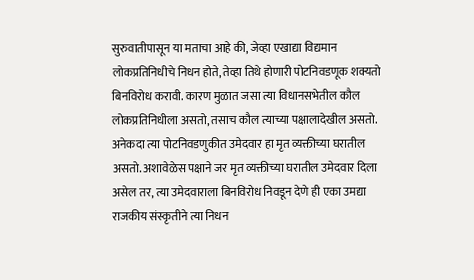सुरुवातीपासून या मताचा आहे की, जेव्हा एखाद्या विद्यमान लोकप्रतिनिधीचे निधन होते, तेव्हा तिथे होणारी पोटनिवडणूक शक्यतो बिनविरोध करावी. कारण मुळात जसा त्या विधानसभेतील कौल लोकप्रतिनिधीला असतो, तसाच कौल त्याच्या पक्षालादेखील असतो. अनेकदा त्या पोटनिवडणुकीत उमेदवार हा मृत व्यक्तीच्या घरातील असतो. अशावेळेस पक्षाने जर मृत व्यक्तीच्या घरातील उमेदवार दिला असेल तर, त्या उमेदवाराला बिनविरोध निवडून देणे ही एका उमद्या राजकीय संस्कृतीने त्या निधन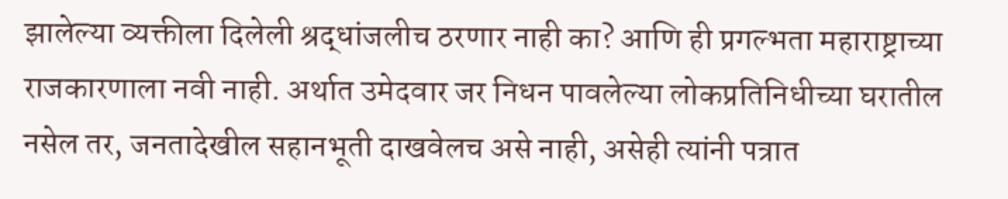झालेल्या व्यक्तीला दिलेली श्रद्धांजलीच ठरणार नाही का? आणि ही प्रगल्भता महाराष्ट्राच्या राजकारणाला नवी नाही. अर्थात उमेदवार जर निधन पावलेल्या लोकप्रतिनिधीच्या घरातील नसेल तर, जनतादेखील सहानभूती दाखवेलच असे नाही, असेही त्यांनी पत्रात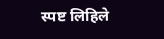स्पष्ट लिहिले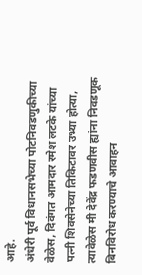आहे.
अंधेरी पूर्व विधानसभेच्या पोटनिवडणुकीच्या वेळेस, दिवंगत आमदार रमेश लटके यांच्या पत्नी शिवसेनेच्या तिकिटावर उभ्या होत्या, त्यावेळेस मी देवेंद्र फडणवीस ह्यांना निवडणूक बिनविरोध करण्याचे आवाहन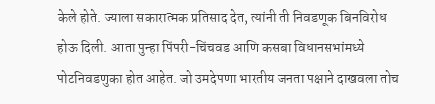केले होते. ज्याला सकारात्मक प्रतिसाद देत, त्यांनी ती निवडणूक बिनविरोध होऊ दिली. आता पुन्हा पिंपरी-चिंचवड आणि कसबा विधानसभांमध्ये पोटनिवडणुका होत आहेत. जो उमदेपणा भारतीय जनता पक्षाने दाखवला तोच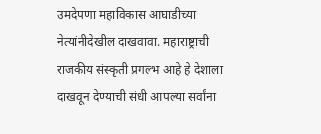उमदेपणा महाविकास आघाडीच्या नेत्यांनीदेखील दाखवावा. महाराष्ट्राची राजकीय संस्कृती प्रगल्भ आहे हे देशाला दाखवून देण्याची संधी आपल्या सर्वांना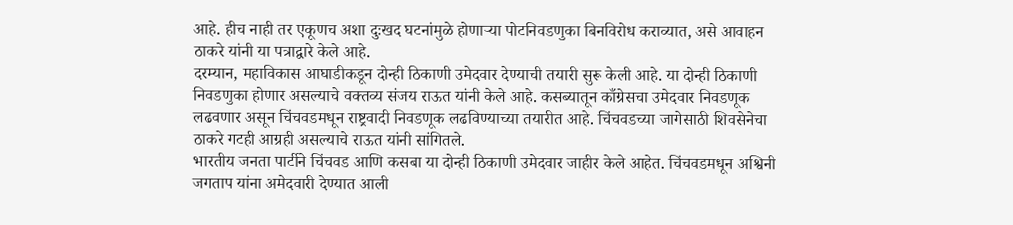आहे. हीच नाही तर एकूणच अशा दुःखद घटनांमुळे होणाऱ्या पोटनिवडणुका बिनविरोध कराव्यात, असे आवाहन ठाकरे यांनी या पत्राद्वारे केले आहे.
दरम्यान, महाविकास आघाडीकडून दोन्ही ठिकाणी उमेदवार देण्याची तयारी सुरू केली आहे. या दोन्ही ठिकाणी निवडणुका होणार असल्याचे वक्तव्य संजय राऊत यांनी केले आहे. कसब्यातून काँग्रेसचा उमेदवार निवडणूक लढवणार असून चिंचवडमधून राष्ट्रवादी निवडणूक लढविण्याच्या तयारीत आहे. चिंचवडच्या जागेसाठी शिवसेनेचा ठाकरे गटही आग्रही असल्याचे राऊत यांनी सांगितले.
भारतीय जनता पार्टीने चिंचवड आणि कसबा या दोन्ही ठिकाणी उमेदवार जाहीर केले आहेत. चिंचवडमधून अश्विनी जगताप यांना अमेदवारी देण्यात आली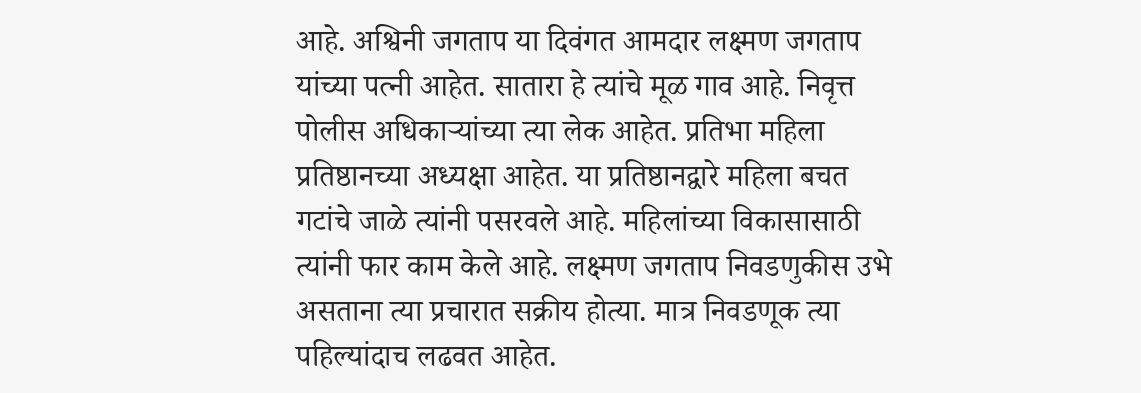आहे. अश्विनी जगताप या दिवंगत आमदार लक्ष्मण जगताप यांच्या पत्नी आहेत. सातारा हे त्यांचे मूळ गाव आहे. निवृत्त पोलीस अधिकाऱ्यांच्या त्या लेक आहेत. प्रतिभा महिला प्रतिष्ठानच्या अध्यक्षा आहेत. या प्रतिष्ठानद्वारे महिला बचत गटांचे जाळे त्यांनी पसरवले आहे. महिलांच्या विकासासाठी त्यांनी फार काम केले आहे. लक्ष्मण जगताप निवडणुकीस उभे असताना त्या प्रचारात सक्रीय होत्या. मात्र निवडणूक त्या पहिल्यांदाच लढवत आहेत.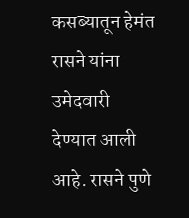कसब्यातून हेमंत रासने यांना उमेदवारी देण्यात आली आहे. रासने पुणे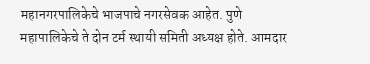महानगरपालिकेचे भाजपाचे नगरसेवक आहेत. पुणे महापालिकेचे ते दोन टर्म स्थायी समिती अध्यक्ष होते. आमदार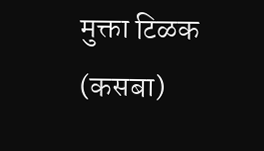मुक्ता टिळक (कसबा)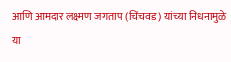आणि आमदार लक्ष्मण जगताप (चिंचवड) यांच्या निधनामुळे या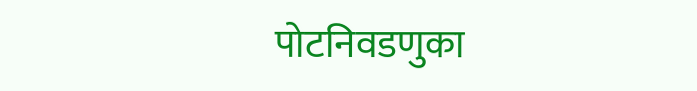पोटनिवडणुका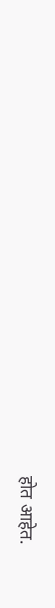होत आहेत.